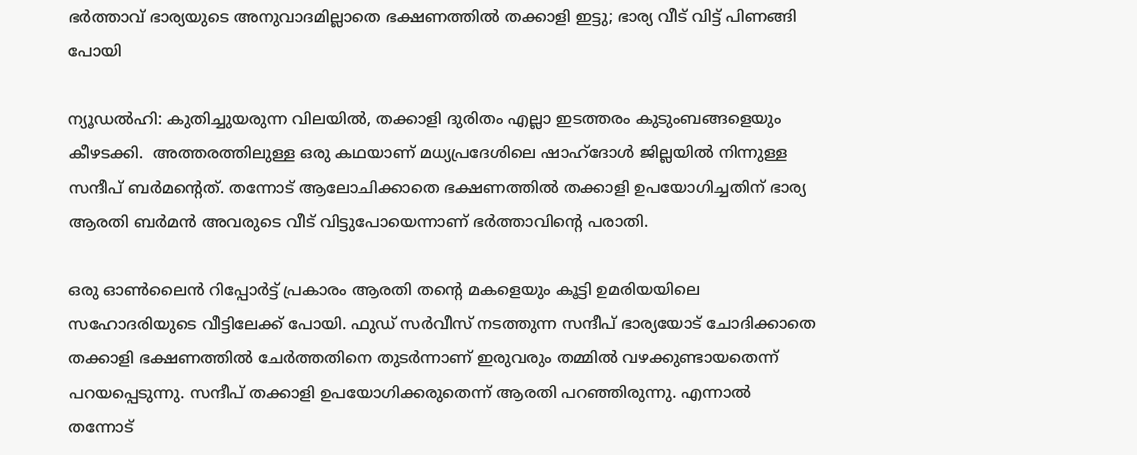ഭർത്താവ് ഭാര്യയുടെ അനുവാദമില്ലാതെ ഭക്ഷണത്തിൽ തക്കാളി ഇട്ടു; ഭാര്യ വീട് വിട്ട് പിണങ്ങി പോയി

ന്യൂഡൽഹി: കുതിച്ചുയരുന്ന വിലയിൽ, തക്കാളി ദുരിതം എല്ലാ ഇടത്തരം കുടുംബങ്ങളെയും കീഴടക്കി.  അത്തരത്തിലുള്ള ഒരു കഥയാണ് മധ്യപ്രദേശിലെ ഷാഹ്ദോൾ ജില്ലയിൽ നിന്നുള്ള സന്ദീപ് ബർമന്റെത്. തന്നോട് ആലോചിക്കാതെ ഭക്ഷണത്തിൽ തക്കാളി ഉപയോഗിച്ചതിന് ഭാര്യ ആരതി ബർമൻ അവരുടെ വീട് വിട്ടുപോയെന്നാണ് ഭർത്താവിന്റെ പരാതി.

ഒരു ഓൺലൈൻ റിപ്പോർട്ട് പ്രകാരം ആരതി തന്റെ മകളെയും കൂട്ടി ഉമരിയയിലെ സഹോദരിയുടെ വീട്ടിലേക്ക് പോയി. ഫുഡ് സർവീസ് നടത്തുന്ന സന്ദീപ് ഭാര്യയോട് ചോദിക്കാതെ തക്കാളി ഭക്ഷണത്തിൽ ചേർത്തതിനെ തുടർന്നാണ് ഇരുവരും തമ്മിൽ വഴക്കുണ്ടായതെന്ന് പറയപ്പെടുന്നു. സന്ദീപ് തക്കാളി ഉപയോഗിക്കരുതെന്ന് ആരതി പറഞ്ഞിരുന്നു. എന്നാൽ തന്നോട്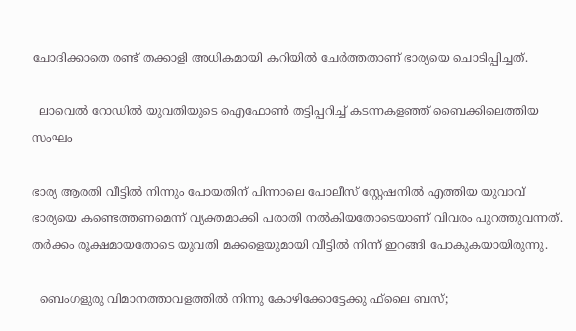ചോദിക്കാതെ രണ്ട് തക്കാളി അധികമായി കറിയിൽ ചേർത്തതാണ് ഭാര്യയെ ചൊടിപ്പിച്ചത്.

  ലാവെൽ റോഡിൽ യുവതിയുടെ ഐഫോൺ തട്ടിപ്പറിച്ച് കടന്നകളഞ്ഞ് ബൈക്കിലെത്തിയ സംഘം

ഭാര്യ ആരതി വീട്ടിൽ നിന്നും പോയതിന് പിന്നാലെ പോലീസ് സ്റ്റേഷനിൽ എത്തിയ യുവാവ് ഭാര്യയെ കണ്ടെത്തണമെന്ന് വ്യക്തമാക്കി പരാതി നൽകിയതോടെയാണ് വിവരം പുറത്തുവന്നത്. തർക്കം രൂക്ഷമായതോടെ യുവതി മക്കളെയുമായി വീട്ടിൽ നിന്ന് ഇറങ്ങി പോകുകയായിരുന്നു.

  ബെംഗളുരു വിമാനത്താവളത്തില്‍ നിന്നു കോഴിക്കോട്ടേക്കു ഫ്‌ലൈ ബസ്;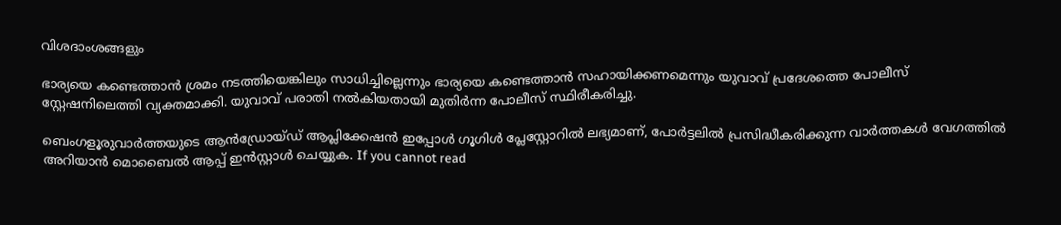വിശദാംശങ്ങളും

ഭാര്യയെ കണ്ടെത്താൻ ശ്രമം നടത്തിയെങ്കിലും സാധിച്ചില്ലെന്നും ഭാര്യയെ കണ്ടെത്താൻ സഹായിക്കണമെന്നും യുവാവ് പ്രദേശത്തെ പോലീസ് സ്റ്റേഷനിലെത്തി വ്യക്തമാക്കി. യുവാവ് പരാതി നൽകിയതായി മുതിർന്ന പോലീസ് സ്ഥിരീകരിച്ചു.

ബെംഗളൂരുവാർത്തയുടെ ആൻഡ്രോയ്ഡ് ആപ്ലിക്കേഷൻ ഇപ്പോൾ ഗൂഗിൾ പ്ലേസ്റ്റോറിൽ ലഭ്യമാണ്, പോർട്ടലിൽ പ്രസിദ്ധീകരിക്കുന്ന വാർത്തകൾ വേഗത്തിൽ അറിയാൻ മൊബൈൽ ആപ്പ് ഇൻസ്റ്റാൾ ചെയ്യുക. If you cannot read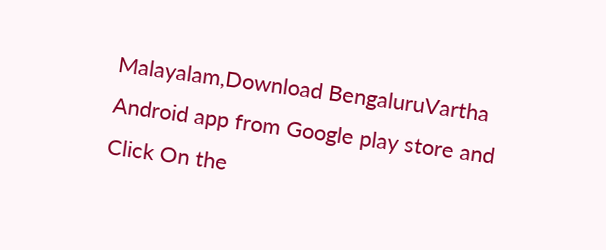Malayalam,Download BengaluruVartha Android app from Google play store and Click On the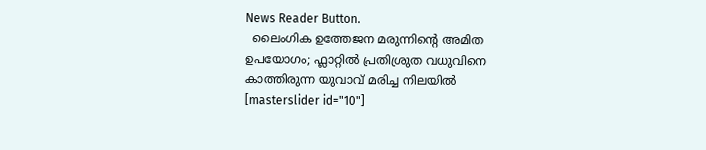News Reader Button.
  ലൈംഗിക ഉത്തേജന മരുന്നിന്റെ അമിത ഉപയോഗം; ഫ്ലാറ്റിൽ പ്രതിശ്രുത വധുവിനെ കാത്തിരുന്ന യുവാവ് മരിച്ച നിലയിൽ
[masterslider id="10"]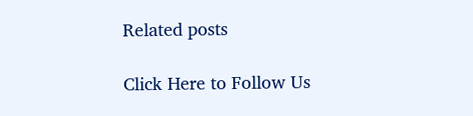Related posts

Click Here to Follow Us